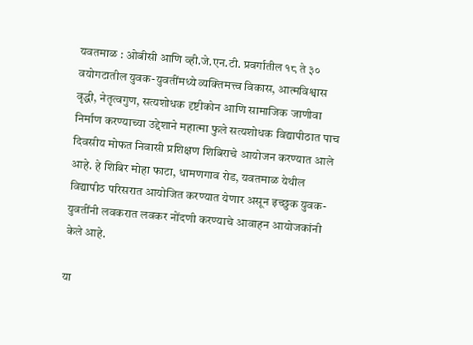यवतमाळ : ओबीसी आणि व्ही.जे.एन.टी. प्रवर्गातील १८ ते ३० वयोगटातील युवक-युवतींमध्ये व्यक्तिमत्त्व विकास, आत्मविश्वास वृद्धी, नेतृत्वगुण, सत्यशोधक दृष्टीकोन आणि सामाजिक जाणीवा निर्माण करण्याच्या उद्देशाने महात्मा फुले सत्यशोधक विद्यापीठात पाच दिवसीय मोफत निवासी प्रशिक्षण शिबिराचे आयोजन करण्यात आले आहे. हे शिबिर मोहा फाटा, धामणगाव रोड, यवतमाळ येथील विद्यापीठ परिसरात आयोजित करण्यात येणार असून इच्छुक युवक-युवतींनी लवकरात लवकर नोंदणी करण्याचे आवाहन आयोजकांनी केले आहे.

या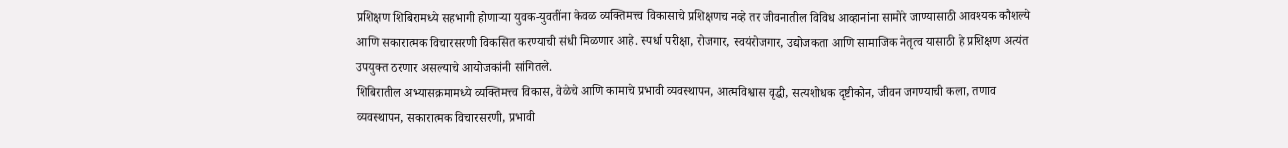प्रशिक्षण शिबिरामध्ये सहभागी होणाऱ्या युवक-युवतींना केवळ व्यक्तिमत्त्व विकासाचे प्रशिक्षणच नव्हे तर जीवनातील विविध आव्हानांना सामोरे जाण्यासाठी आवश्यक कौशल्ये आणि सकारात्मक विचारसरणी विकसित करण्याची संधी मिळणार आहे. स्पर्धा परीक्षा, रोजगार, स्वयंरोजगार, उद्योजकता आणि सामाजिक नेतृत्व यासाठी हे प्रशिक्षण अत्यंत उपयुक्त ठरणार असल्याचे आयोजकांनी सांगितले.
शिबिरातील अभ्यासक्रमामध्ये व्यक्तिमत्त्व विकास, वेळेचे आणि कामाचे प्रभावी व्यवस्थापन, आत्मविश्वास वृद्धी, सत्यशोधक दृष्टीकोन, जीवन जगण्याची कला, तणाव व्यवस्थापन, सकारात्मक विचारसरणी, प्रभावी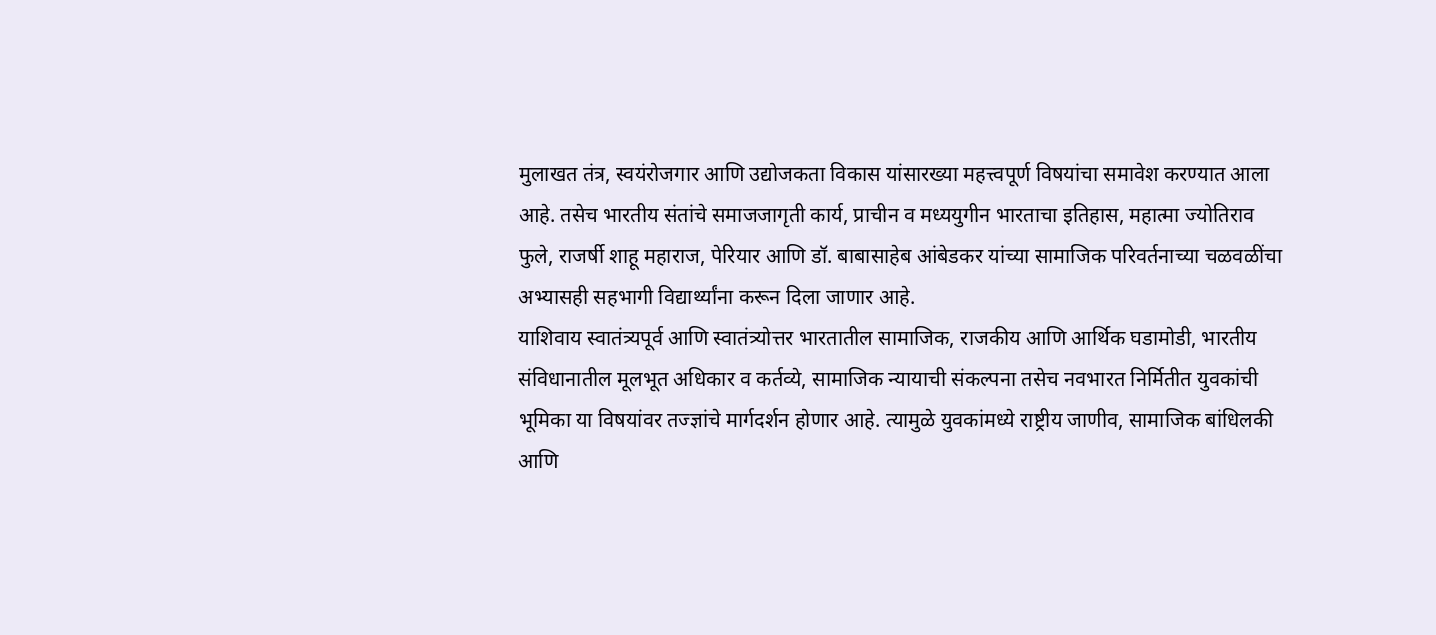मुलाखत तंत्र, स्वयंरोजगार आणि उद्योजकता विकास यांसारख्या महत्त्वपूर्ण विषयांचा समावेश करण्यात आला आहे. तसेच भारतीय संतांचे समाजजागृती कार्य, प्राचीन व मध्ययुगीन भारताचा इतिहास, महात्मा ज्योतिराव फुले, राजर्षी शाहू महाराज, पेरियार आणि डॉ. बाबासाहेब आंबेडकर यांच्या सामाजिक परिवर्तनाच्या चळवळींचा अभ्यासही सहभागी विद्यार्थ्यांना करून दिला जाणार आहे.
याशिवाय स्वातंत्र्यपूर्व आणि स्वातंत्र्योत्तर भारतातील सामाजिक, राजकीय आणि आर्थिक घडामोडी, भारतीय संविधानातील मूलभूत अधिकार व कर्तव्ये, सामाजिक न्यायाची संकल्पना तसेच नवभारत निर्मितीत युवकांची भूमिका या विषयांवर तज्ज्ञांचे मार्गदर्शन होणार आहे. त्यामुळे युवकांमध्ये राष्ट्रीय जाणीव, सामाजिक बांधिलकी आणि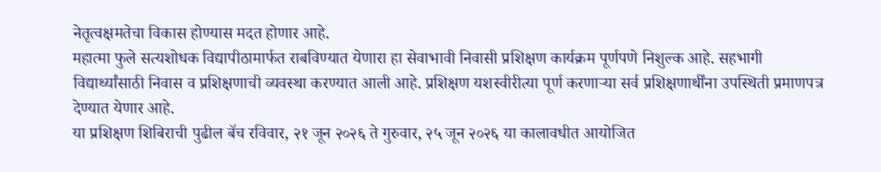नेतृत्वक्षमतेचा विकास होण्यास मदत होणार आहे.
महात्मा फुले सत्यशोधक विद्यापीठामार्फत राबविण्यात येणारा हा सेवाभावी निवासी प्रशिक्षण कार्यक्रम पूर्णपणे निशुल्क आहे. सहभागी विद्यार्थ्यांसाठी निवास व प्रशिक्षणाची व्यवस्था करण्यात आली आहे. प्रशिक्षण यशस्वीरीत्या पूर्ण करणाऱ्या सर्व प्रशिक्षणार्थींना उपस्थिती प्रमाणपत्र देण्यात येणार आहे.
या प्रशिक्षण शिबिराची पुढील बॅच रविवार, २१ जून २०२६ ते गुरुवार, २५ जून २०२६ या कालावधीत आयोजित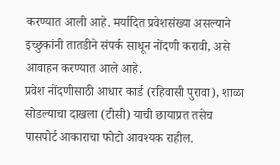करण्यात आली आहे. मर्यादित प्रवेशसंख्या असल्याने इच्छुकांनी तातडीने संपर्क साधून नोंदणी करावी, असे आवाहन करण्यात आले आहे.
प्रवेश नोंदणीसाठी आधार कार्ड (रहिवासी पुरावा), शाळा सोडल्याचा दाखला (टीसी) याची छायाप्रत तसेच पासपोर्ट आकाराचा फोटो आवश्यक राहील.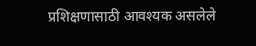प्रशिक्षणासाठी आवश्यक असलेले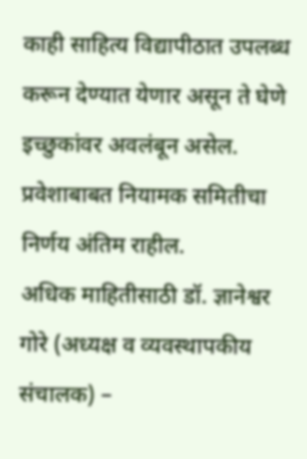काही साहित्य विद्यापीठात उपलब्ध करून देण्यात येणार असून ते घेणे इच्छुकांवर अवलंबून असेल. प्रवेशाबाबत नियामक समितीचा निर्णय अंतिम राहील.
अधिक माहितीसाठी डॉ. ज्ञानेश्वर गोरे (अध्यक्ष व व्यवस्थापकीय संचालक) –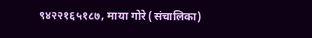९४२२१६५१८७, माया गोरे (संचालिका)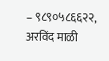– ९८९०५८६६२२, अरविंद माळी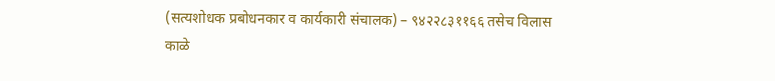(सत्यशोधक प्रबोधनकार व कार्यकारी संचालक) – ९४२२८३११६६ तसेच विलास काळे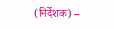(निर्देशक) –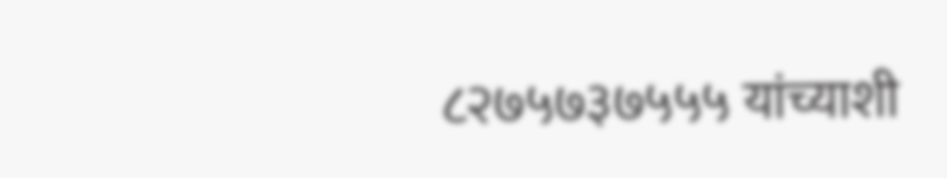८२७५७३७५५५ यांच्याशी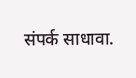संपर्क साधावा.